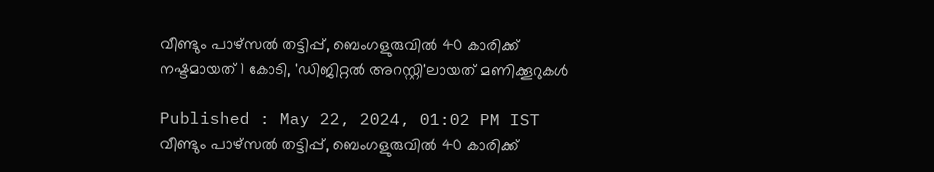വീണ്ടും പാഴ്സൽ തട്ടിപ്പ്, ബെംഗളുരുവിൽ 40 കാരിക്ക് നഷ്ടമായത് 1 കോടി, 'ഡിജിറ്റൽ അറസ്റ്റി'ലായത് മണിക്കൂറുകൾ

Published : May 22, 2024, 01:02 PM IST
വീണ്ടും പാഴ്സൽ തട്ടിപ്പ്, ബെംഗളുരുവിൽ 40 കാരിക്ക്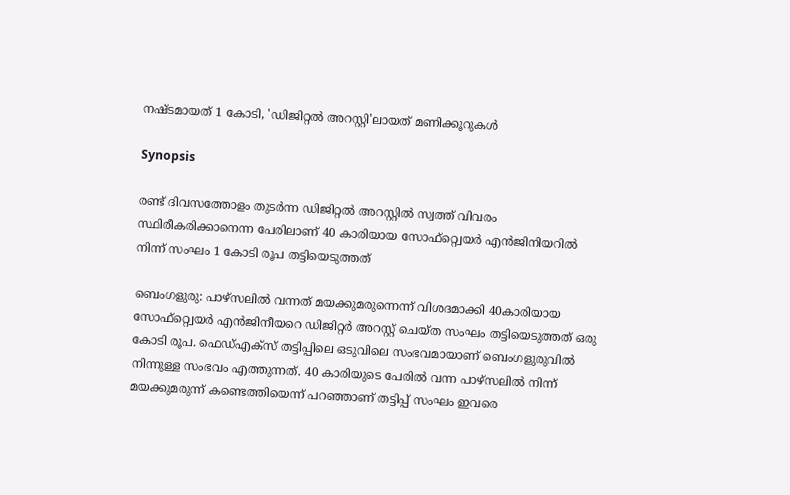നഷ്ടമായത് 1 കോടി, 'ഡിജിറ്റൽ അറസ്റ്റി'ലായത് മണിക്കൂറുകൾ

Synopsis

രണ്ട് ദിവസത്തോളം തുടർന്ന ഡിജിറ്റൽ അറസ്റ്റിൽ സ്വത്ത് വിവരം സ്ഥിരീകരിക്കാനെന്ന പേരിലാണ് 40 കാരിയായ സോഫ്റ്റ്വെയർ എൻജിനിയറിൽ നിന്ന് സംഘം 1 കോടി രൂപ തട്ടിയെടുത്തത്

ബെംഗളുരു: പാഴ്സലിൽ വന്നത് മയക്കുമരുന്നെന്ന് വിശദമാക്കി 40കാരിയായ സോഫ്റ്റ്വെയർ എൻജിനീയറെ ഡിജിറ്റർ അറസ്റ്റ് ചെയ്ത സംഘം തട്ടിയെടുത്തത് ഒരു കോടി രൂപ. ഫെഡ്എക്സ് തട്ടിപ്പിലെ ഒടുവിലെ സംഭവമായാണ് ബെംഗളുരുവിൽ നിന്നുള്ള സംഭവം എത്തുന്നത്. 40 കാരിയുടെ പേരിൽ വന്ന പാഴ്സലിൽ നിന്ന് മയക്കുമരുന്ന് കണ്ടെത്തിയെന്ന് പറഞ്ഞാണ് തട്ടിപ്പ് സംഘം ഇവരെ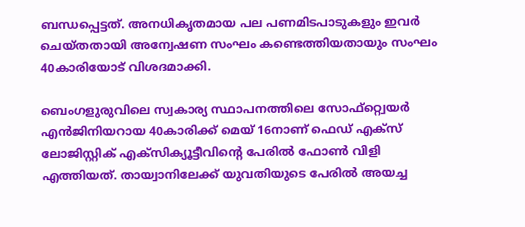ബന്ധപ്പെട്ടത്. അനധികൃതമായ പല പണമിടപാടുകളും ഇവർ ചെയ്തതായി അന്വേഷണ സംഘം കണ്ടെത്തിയതായും സംഘം 40കാരിയോട് വിശദമാക്കി.

ബെംഗളുരുവിലെ സ്വകാര്യ സ്ഥാപനത്തിലെ സോഫ്റ്റ്വെയർ എൻജിനിയറായ 40കാരിക്ക് മെയ് 16നാണ് ഫെഡ് എക്സ് ലോജിസ്റ്റിക് എക്സിക്യൂട്ടീവിന്റെ പേരിൽ ഫോൺ വിളി എത്തിയത്. തായ്വാനിലേക്ക് യുവതിയുടെ പേരിൽ അയച്ച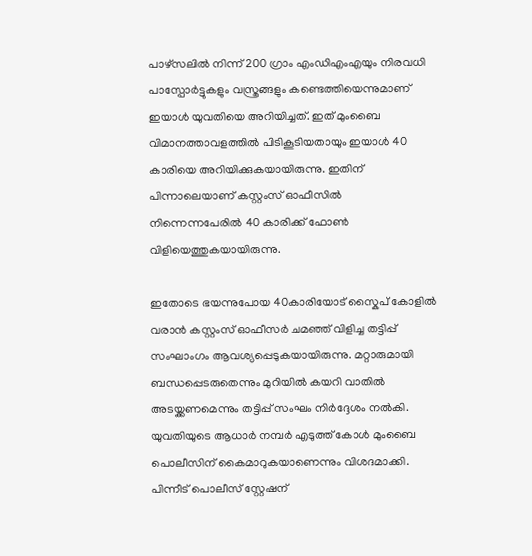പാഴ്സലിൽ നിന്ന് 200 ഗ്രാം എംഡിഎംഎയും നിരവധി പാസ്പോർട്ടുകളും വസ്ത്രങ്ങളും കണ്ടെത്തിയെന്നുമാണ് ഇയാൾ യുവതിയെ അറിയിച്ചത്. ഇത് മുംബൈ വിമാനത്താവളത്തിൽ പിടികൂടിയതായും ഇയാൾ 40 കാരിയെ അറിയിക്കുകയായിരുന്നു. ഇതിന് പിന്നാലെയാണ് കസ്റ്റംസ് ഓഫീസിൽ നിന്നെന്നപേരിൽ 40 കാരിക്ക് ഫോൺ വിളിയെത്തുകയായിരുന്നു.

ഇതോടെ ഭയന്നുപോയ 40കാരിയോട് സ്കൈപ് കോളിൽ വരാൻ കസ്റ്റംസ് ഓഫീസർ ചമഞ്ഞ് വിളിച്ച തട്ടിപ്പ് സംഘാംഗം ആവശ്യപ്പെടുകയായിരുന്നു. മറ്റാരുമായി ബന്ധപ്പെടരുതെന്നും മുറിയിൽ കയറി വാതിൽ അടയ്ക്കണമെന്നും തട്ടിപ്പ് സംഘം നിർദ്ദേശം നൽകി. യുവതിയുടെ ആധാർ നമ്പർ എടുത്ത് കോൾ മുംബൈ പൊലീസിന് കൈമാറുകയാണെന്നും വിശദമാക്കി. പിന്നീട് പൊലീസ് സ്റ്റേഷന്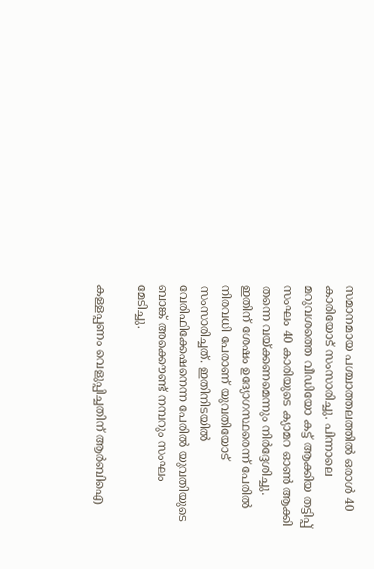സമാനമായ പശ്ചാത്തലത്തിൽ ഒരാൾ 40 കാരിയോട് സംസാരിച്ചു. പിന്നാലെ മറുവശത്തെ വീഡിയോ കട്ട് ആക്കിയ തട്ടിപ്പ് സംഘം 40 കാരിയുടെ ക്യാമറ ഓൺ ആക്കി തന്നെ വയ്ക്കണമെന്നും നിർദ്ദേശിച്ചു. ഇതിന് ശേഷം ഉദ്യോഗസ്ഥരെന്ന് പേരിൽ നിരവധി പേരാണ് യുവതിയോട് സംസാരിച്ചത്. ഇതിനിടയിൽ വേരിഫിക്കേഷനെന്ന പേരിൽ യുവതിയുടെ ബാങ്ക് അക്കൌണ്ട് നമ്പറും സംഘം മേടിച്ചു.

കള്ളപ്പണം വെളുപ്പിച്ചതിന് ആർബിഐ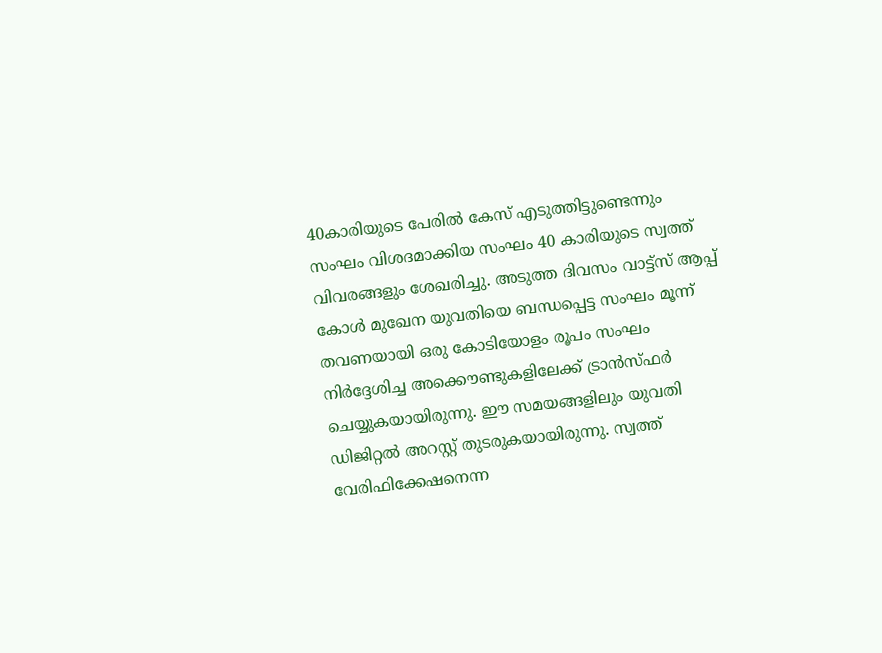40കാരിയുടെ പേരിൽ കേസ് എടുത്തിട്ടുണ്ടെന്നും സംഘം വിശദമാക്കിയ സംഘം 40 കാരിയുടെ സ്വത്ത് വിവരങ്ങളും ശേഖരിച്ചു. അടുത്ത ദിവസം വാട്ട്സ് ആപ്പ് കോൾ മുഖേന യുവതിയെ ബന്ധപ്പെട്ട സംഘം മൂന്ന് തവണയായി ഒരു കോടിയോളം രൂപം സംഘം നിർദ്ദേശിച്ച അക്കൌണ്ടുകളിലേക്ക് ട്രാൻസ്ഫർ ചെയ്യുകയായിരുന്നു. ഈ സമയങ്ങളിലും യുവതി ഡിജിറ്റൽ അറസ്റ്റ് തുടരുകയായിരുന്നു. സ്വത്ത് വേരിഫിക്കേഷനെന്ന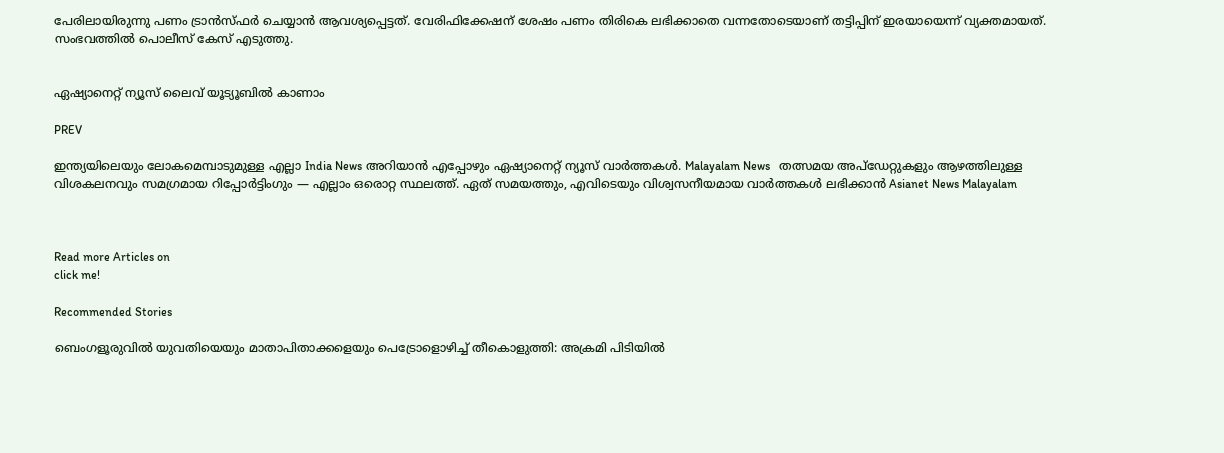പേരിലായിരുന്നു പണം ട്രാൻസ്ഫർ ചെയ്യാൻ ആവശ്യപ്പെട്ടത്. വേരിഫിക്കേഷന് ശേഷം പണം തിരികെ ലഭിക്കാതെ വന്നതോടെയാണ് തട്ടിപ്പിന് ഇരയായെന്ന് വ്യക്തമായത്. സംഭവത്തിൽ പൊലീസ് കേസ് എടുത്തു.


ഏഷ്യാനെറ്റ് ന്യൂസ് ലൈവ് യൂട്യൂബിൽ കാണാം

PREV

ഇന്ത്യയിലെയും ലോകമെമ്പാടുമുള്ള എല്ലാ India News അറിയാൻ എപ്പോഴും ഏഷ്യാനെറ്റ് ന്യൂസ് വാർത്തകൾ. Malayalam News   തത്സമയ അപ്‌ഡേറ്റുകളും ആഴത്തിലുള്ള വിശകലനവും സമഗ്രമായ റിപ്പോർട്ടിംഗും — എല്ലാം ഒരൊറ്റ സ്ഥലത്ത്. ഏത് സമയത്തും, എവിടെയും വിശ്വസനീയമായ വാർത്തകൾ ലഭിക്കാൻ Asianet News Malayalam



Read more Articles on
click me!

Recommended Stories

ബെംഗളൂരുവിൽ യുവതിയെയും മാതാപിതാക്കളെയും പെട്രോളൊഴിച്ച് തീകൊളുത്തി: അക്രമി പിടിയിൽ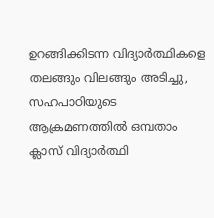ഉറങ്ങിക്കിടന്ന വിദ്യാർത്ഥികളെ തലങ്ങും വിലങ്ങും അടിച്ചു, സഹപാഠിയുടെ ആക്രമണത്തിൽ ഒമ്പതാം ക്ലാസ് വിദ്യാർത്ഥി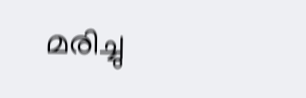മരിച്ചു